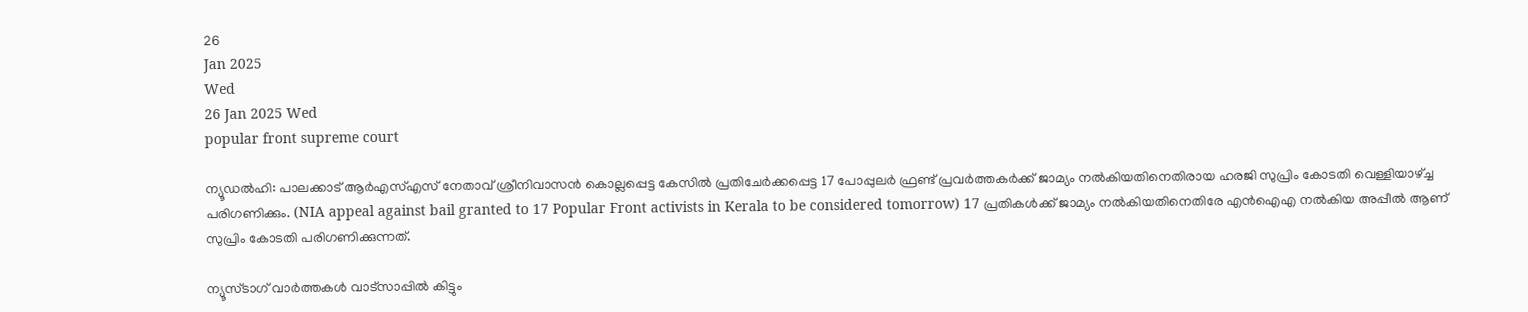26
Jan 2025
Wed
26 Jan 2025 Wed
popular front supreme court

ന്യൂഡല്‍ഹി: പാലക്കാട് ആര്‍എസ്എസ് നേതാവ് ശ്രീനിവാസന്‍ കൊല്ലപ്പെട്ട കേസില്‍ പ്രതിചേര്‍ക്കപ്പെട്ട 17 പോപ്പുലര്‍ ഫ്രണ്ട് പ്രവര്‍ത്തകര്‍ക്ക് ജാമ്യം നല്‍കിയതിനെതിരായ ഹരജി സുപ്രിം കോടതി വെള്ളിയാഴ്ച്ച
പരിഗണിക്കും. (NIA appeal against bail granted to 17 Popular Front activists in Kerala to be considered tomorrow) 17 പ്രതികള്‍ക്ക് ജാമ്യം നല്‍കിയതിനെതിരേ എന്‍ഐഎ നല്‍കിയ അപ്പീല്‍ ആണ് സുപ്രിം കോടതി പരിഗണിക്കുന്നത്.

ന്യൂസ്ടാഗ് വാര്‍ത്തകള്‍ വാട്‌സാപ്പില്‍ കിട്ടും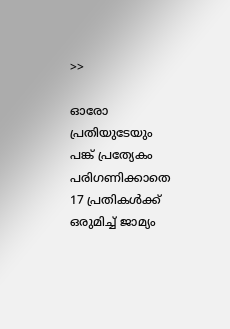>>

ഓരോ പ്രതിയുടേയും പങ്ക് പ്രത്യേകം പരിഗണിക്കാതെ 17 പ്രതികള്‍ക്ക് ഒരുമിച്ച് ജാമ്യം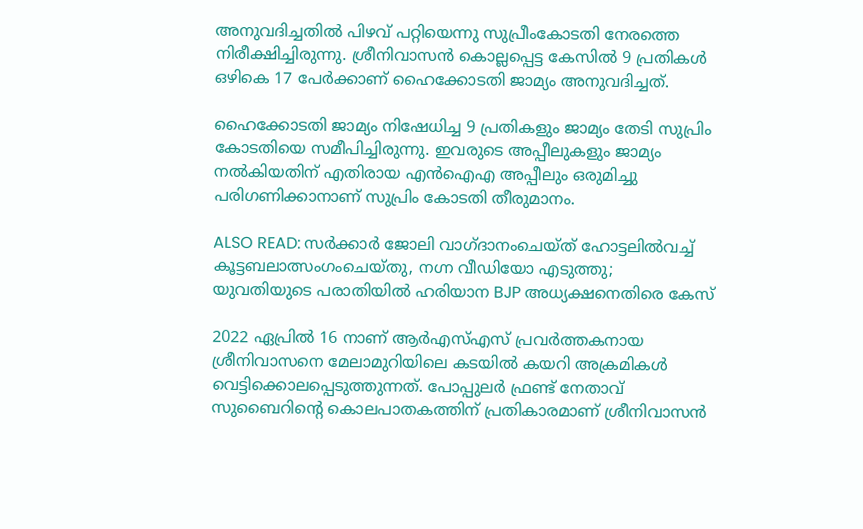അനുവദിച്ചതില്‍ പിഴവ് പറ്റിയെന്നു സുപ്രീംകോടതി നേരത്തെ നിരീക്ഷിച്ചിരുന്നു. ശ്രീനിവാസന്‍ കൊല്ലപ്പെട്ട കേസില്‍ 9 പ്രതികള്‍ ഒഴികെ 17 പേര്‍ക്കാണ് ഹൈക്കോടതി ജാമ്യം അനുവദിച്ചത്.

ഹൈക്കോടതി ജാമ്യം നിഷേധിച്ച 9 പ്രതികളും ജാമ്യം തേടി സുപ്രിം കോടതിയെ സമീപിച്ചിരുന്നു. ഇവരുടെ അപ്പീലുകളും ജാമ്യം നല്‍കിയതിന് എതിരായ എന്‍ഐഎ അപ്പീലും ഒരുമിച്ചു പരിഗണിക്കാനാണ് സുപ്രിം കോടതി തീരുമാനം.

ALSO READ: സര്‍ക്കാര്‍ ജോലി വാഗ്ദാനംചെയ്ത് ഹോട്ടലില്‍വച്ച് കൂട്ടബലാത്സംഗംചെയ്തു, നഗ്ന വീഡിയോ എടുത്തു; യുവതിയുടെ പരാതിയില്‍ ഹരിയാന BJP അധ്യക്ഷനെതിരെ കേസ്

2022 ഏപ്രില്‍ 16 നാണ് ആര്‍എസ്എസ് പ്രവര്‍ത്തകനായ ശ്രീനിവാസനെ മേലാമുറിയിലെ കടയില്‍ കയറി അക്രമികള്‍ വെട്ടിക്കൊലപ്പെടുത്തുന്നത്. പോപ്പുലര്‍ ഫ്രണ്ട് നേതാവ് സുബൈറിന്റെ കൊലപാതകത്തിന് പ്രതികാരമാണ് ശ്രീനിവാസന്‍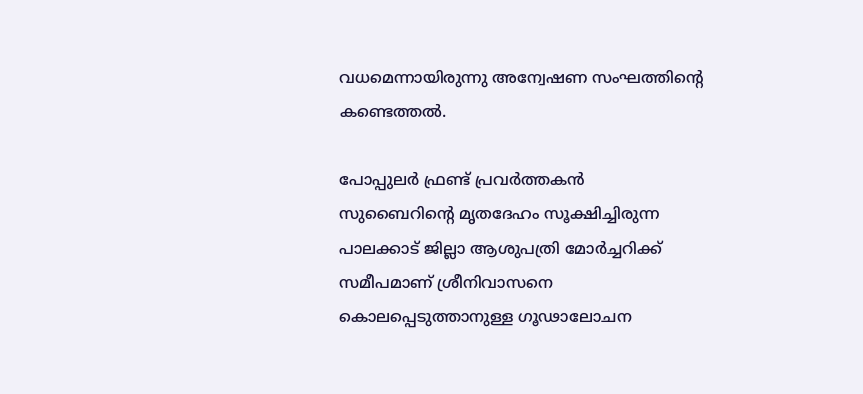വധമെന്നായിരുന്നു അന്വേഷണ സംഘത്തിന്റെ കണ്ടെത്തല്‍.

പോപ്പുലര്‍ ഫ്രണ്ട് പ്രവര്‍ത്തകന്‍ സുബൈറിന്റെ മൃതദേഹം സൂക്ഷിച്ചിരുന്ന പാലക്കാട് ജില്ലാ ആശുപത്രി മോര്‍ച്ചറിക്ക് സമീപമാണ് ശ്രീനിവാസനെ കൊലപ്പെടുത്താനുള്ള ഗൂഢാലോചന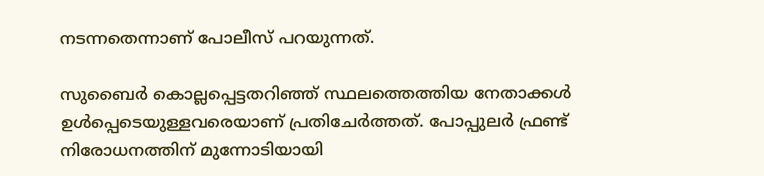നടന്നതെന്നാണ് പോലീസ് പറയുന്നത്.

സുബൈര്‍ കൊല്ലപ്പെട്ടതറിഞ്ഞ് സ്ഥലത്തെത്തിയ നേതാക്കള്‍ ഉള്‍പ്പെടെയുള്ളവരെയാണ് പ്രതിചേര്‍ത്തത്. പോപ്പുലര്‍ ഫ്രണ്ട് നിരോധനത്തിന് മുന്നോടിയായി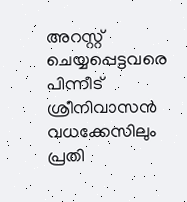അറസ്റ്റ് ചെയ്യപ്പെട്ടവരെ പിന്നീട് ശ്രീനിവാസന്‍ വധക്കേസിലും പ്രതി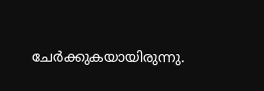ചേര്‍ക്കുകയായിരുന്നു.